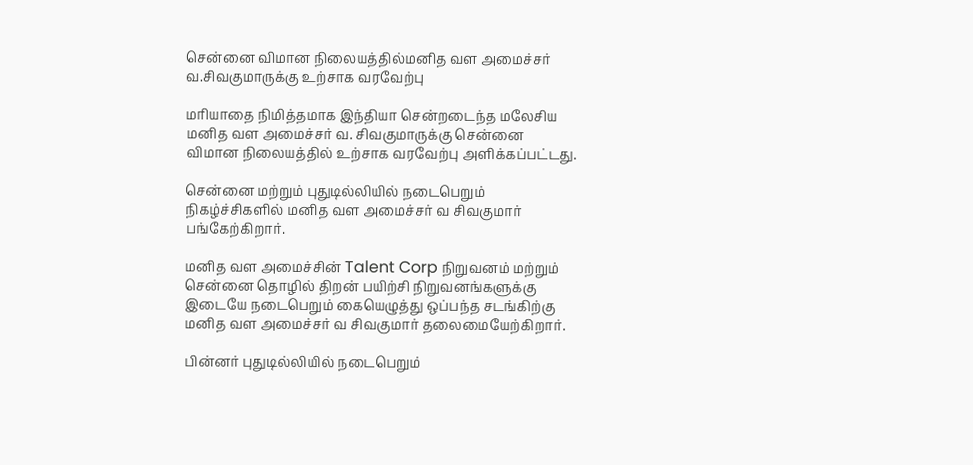சென்னை விமான நிலையத்தில்மனித வள அமைச்சர் வ.சிவகுமாருக்கு உற்சாக வரவேற்பு

மரியாதை நிமித்தமாக இந்தியா சென்றடைந்த மலேசிய மனித வள அமைச்சர் வ. சிவகுமாருக்கு சென்னை விமான நிலையத்தில் உற்சாக வரவேற்பு அளிக்கப்பட்டது.

சென்னை மற்றும் புதுடில்லியில் நடைபெறும் நிகழ்ச்சிகளில் மனித வள அமைச்சர் வ சிவகுமார் பங்கேற்கிறார்.

மனித வள அமைச்சின் Talent Corp நிறுவனம் மற்றும் சென்னை தொழில் திறன் பயிற்சி நிறுவனங்களுக்கு இடையே நடைபெறும் கையெழுத்து ஒப்பந்த சடங்கிற்கு மனித வள அமைச்சர் வ சிவகுமார் தலைமையேற்கிறார்.

பின்னர் புதுடில்லியில் நடைபெறும்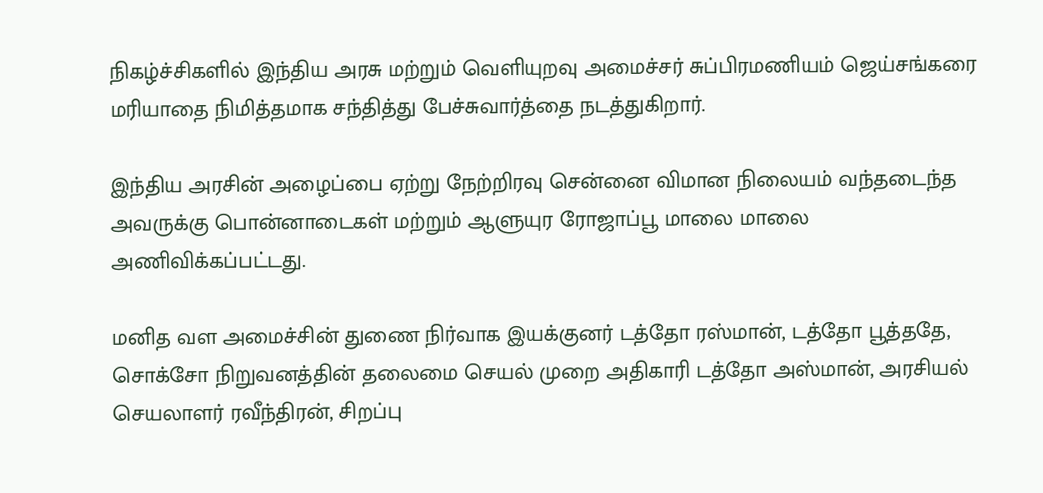நிகழ்ச்சிகளில் இந்திய அரசு மற்றும் வெளியுறவு அமைச்சர் சுப்பிரமணியம் ஜெய்சங்கரை மரியாதை நிமித்தமாக சந்தித்து பேச்சுவார்த்தை நடத்துகிறார்.

இந்திய அரசின் அழைப்பை ஏற்று நேற்றிரவு சென்னை விமான நிலையம் வந்தடைந்த அவருக்கு பொன்னாடைகள் மற்றும் ஆளுயுர ரோஜாப்பூ மாலை மாலை அணிவிக்கப்பட்டது.

மனித வள அமைச்சின் துணை நிர்வாக இயக்குனர் டத்தோ ரஸ்மான், டத்தோ பூத்ததே, சொக்சோ நிறுவனத்தின் தலைமை செயல் முறை அதிகாரி டத்தோ அஸ்மான், அரசியல் செயலாளர் ரவீந்திரன், சிறப்பு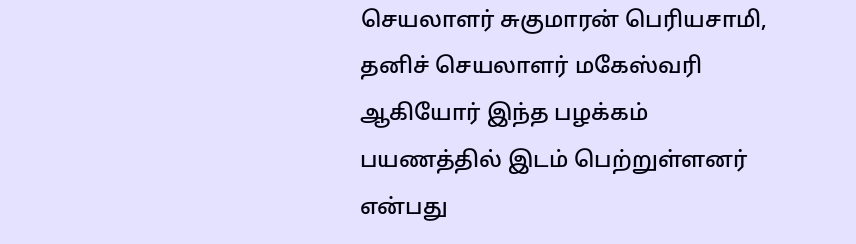செயலாளர் சுகுமாரன் பெரியசாமி, தனிச் செயலாளர் மகேஸ்வரி ஆகியோர் இந்த பழக்கம் பயணத்தில் இடம் பெற்றுள்ளனர் என்பது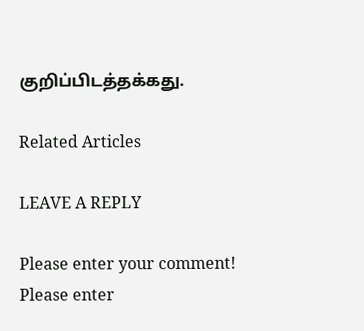குறிப்பிடத்தக்கது.

Related Articles

LEAVE A REPLY

Please enter your comment!
Please enter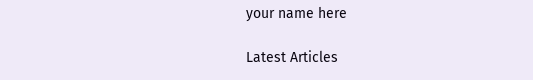your name here

Latest Articles